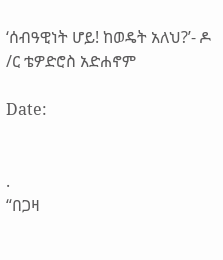‘ሰብዓዊነት ሆይ! ከወዴት አለህ?’- ዶ /ር ቴዎድሮስ አድሐኖም

Date:


.
“በጋዛ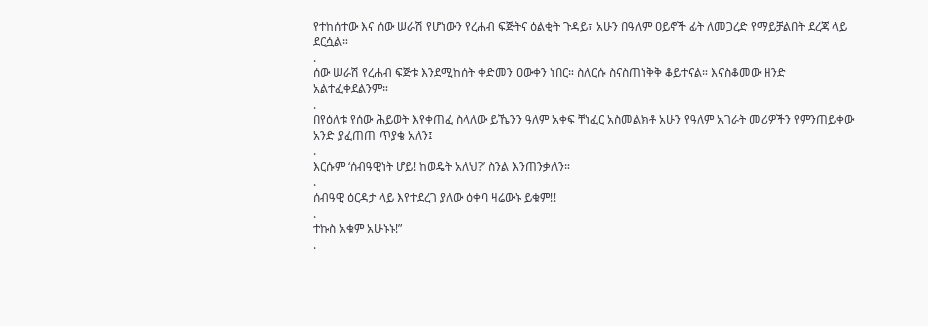የተከሰተው እና ሰው ሠራሽ የሆነውን የረሐብ ፍጅትና ዕልቂት ጉዳይ፣ አሁን በዓለም ዐይኖች ፊት ለመጋረድ የማይቻልበት ደረጃ ላይ ደርሷል።
.
ሰው ሠራሽ የረሐብ ፍጅቱ እንደሚከሰት ቀድመን ዐውቀን ነበር። ስለርሱ ስናስጠነቅቅ ቆይተናል። እናስቆመው ዘንድ አልተፈቀደልንም።
.
በየዕለቱ የሰው ሕይወት እየቀጠፈ ስላለው ይኼንን ዓለም አቀፍ ቸነፈር አስመልክቶ አሁን የዓለም አገራት መሪዎችን የምንጠይቀው አንድ ያፈጠጠ ጥያቄ አለን፤
.
እርሱም ‘ሰብዓዊነት ሆይ! ከወዴት አለህ?’ ስንል እንጠንቃለን።
.
ሰብዓዊ ዕርዳታ ላይ እየተደረገ ያለው ዕቀባ ዛሬውኑ ይቁም!!
.
ተኩስ አቁም አሁኑኑ!”
.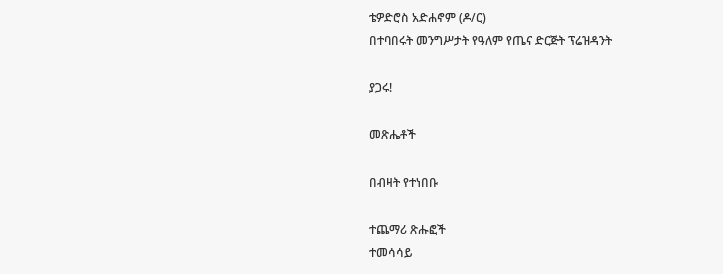ቴዎድሮስ አድሐኖም (ዶ/ር)
በተባበሩት መንግሥታት የዓለም የጤና ድርጅት ፕሬዝዳንት

ያጋሩ!

መጽሔቶች

በብዛት የተነበቡ

ተጨማሪ ጽሑፎች
ተመሳሳይ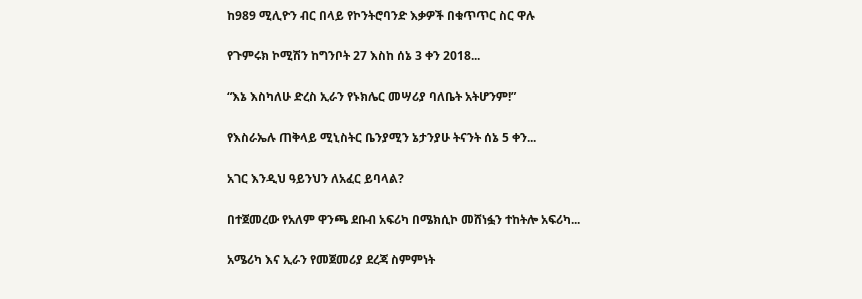ከ989 ሚሊዮን ብር በላይ የኮንትሮባንድ እቃዎች በቁጥጥር ስር ዋሉ

የጉምሩክ ኮሚሽን ከግንቦት 27 እስከ ሰኔ 3 ቀን 2018...

“እኔ እስካለሁ ድረስ ኢራን የኑክሌር መሣሪያ ባለቤት አትሆንም!”

የእስራኤሉ ጠቅላይ ሚኒስትር ቤንያሚን ኔታንያሁ ትናንት ሰኔ 5 ቀን...

አገር እንዲህ ዓይንህን ለአፈር ይባላል?

በተጀመረው የአለም ዋንጫ ደቡብ አፍሪካ በሜክሲኮ መሸነፏን ተከትሎ አፍሪካ...

አሜሪካ እና ኢራን የመጀመሪያ ደረጃ ስምምነት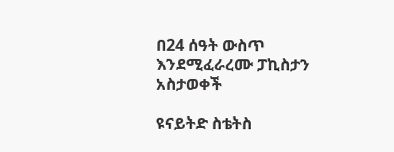በ24 ሰዓት ውስጥ እንደሚፈራረሙ ፓኪስታን አስታወቀች

ዩናይትድ ስቴትስ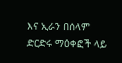እና ኢራን በሰላም ድርድሩ ማዕቀፎች ላይ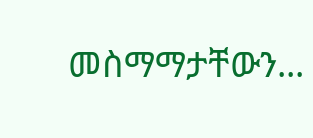መስማማታቸውን...